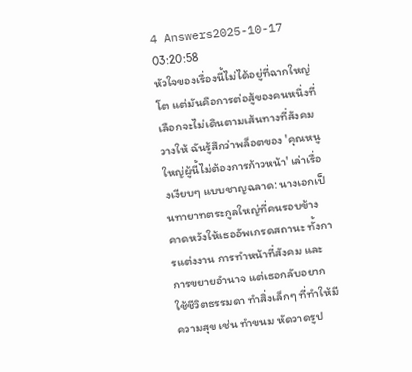4 Answers2025-10-17 03:20:58
หัวใจของเรื่องนี้ไม่ได้อยู่ที่ฉากใหญ่โต แต่มันคือการต่อสู้ของคนหนึ่งที่เลือกจะไม่เดินตามเส้นทางที่สังคมวางให้ ฉันรู้สึกว่าพล็อตของ 'คุณหนูใหญ่ผู้นี้ไม่ต้องการก้าวหน้า' เล่าเรื่องเงียบๆ แบบชาญฉลาด: นางเอกเป็นทายาทตระกูลใหญ่ที่คนรอบข้างคาดหวังให้เธออัพเกรดสถานะ ทั้งการแต่งงาน การทำหน้าที่สังคม และการขยายอำนาจ แต่เธอกลับอยากใช้ชีวิตธรรมดา ทำสิ่งเล็กๆ ที่ทำให้มีความสุข เช่น ทำขนม หัดวาดรูป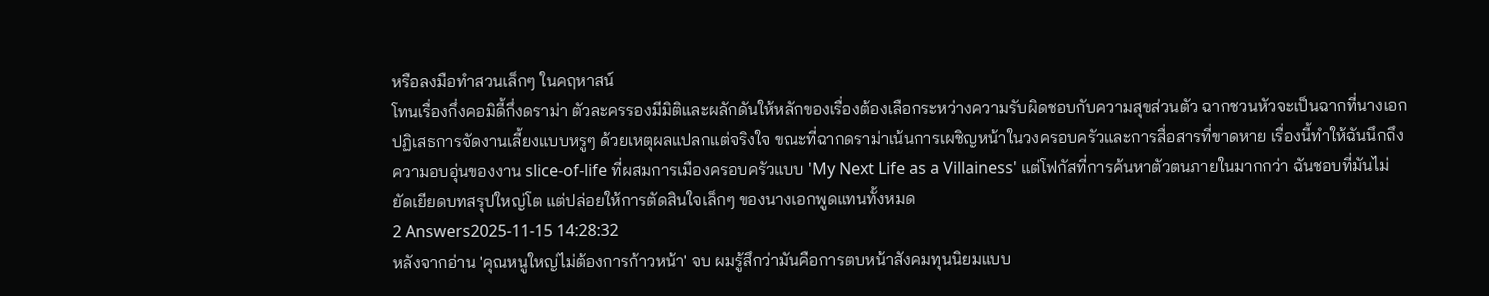หรือลงมือทำสวนเล็กๆ ในคฤหาสน์
โทนเรื่องกึ่งคอมิดี้กึ่งดราม่า ตัวละครรองมีมิติและผลักดันให้หลักของเรื่องต้องเลือกระหว่างความรับผิดชอบกับความสุขส่วนตัว ฉากชวนหัวจะเป็นฉากที่นางเอกปฏิเสธการจัดงานเลี้ยงแบบหรูๆ ด้วยเหตุผลแปลกแต่จริงใจ ขณะที่ฉากดราม่าเน้นการเผชิญหน้าในวงครอบครัวและการสื่อสารที่ขาดหาย เรื่องนี้ทำให้ฉันนึกถึงความอบอุ่นของงาน slice-of-life ที่ผสมการเมืองครอบครัวแบบ 'My Next Life as a Villainess' แต่โฟกัสที่การค้นหาตัวตนภายในมากกว่า ฉันชอบที่มันไม่ยัดเยียดบทสรุปใหญ่โต แต่ปล่อยให้การตัดสินใจเล็กๆ ของนางเอกพูดแทนทั้งหมด
2 Answers2025-11-15 14:28:32
หลังจากอ่าน 'คุณหนูใหญ่ไม่ต้องการก้าวหน้า' จบ ผมรู้สึกว่ามันคือการตบหน้าสังคมทุนนิยมแบบ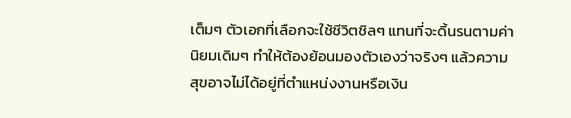เต็มๆ ตัวเอกที่เลือกจะใช้ชีวิตชิลๆ แทนที่จะดิ้นรนตามค่านิยมเดิมๆ ทำให้ต้องย้อนมองตัวเองว่าจริงๆ แล้วความสุขอาจไม่ได้อยู่ที่ตำแหน่งงานหรือเงิน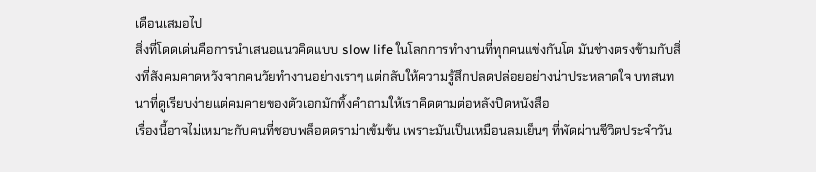เดือนเสมอไป
สิ่งที่โดดเด่นคือการนำเสนอแนวคิดแบบ slow life ในโลกการทำงานที่ทุกคนแข่งกันโต มันช่างตรงข้ามกับสิ่งที่สังคมคาดหวังจากคนวัยทำงานอย่างเราๆ แต่กลับให้ความรู้สึกปลดปล่อยอย่างน่าประหลาดใจ บทสนทนาที่ดูเรียบง่ายแต่คมคายของตัวเอกมักทิ้งคำถามให้เราคิดตามต่อหลังปิดหนังสือ
เรื่องนี้อาจไม่เหมาะกับคนที่ชอบพล็อตดราม่าเข้มข้น เพราะมันเป็นเหมือนลมเย็นๆ ที่พัดผ่านชีวิตประจำวัน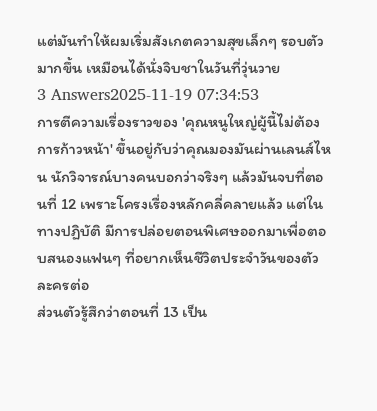แต่มันทำให้ผมเริ่มสังเกตความสุขเล็กๆ รอบตัวมากขึ้น เหมือนได้นั่งจิบชาในวันที่วุ่นวาย
3 Answers2025-11-19 07:34:53
การตีความเรื่องราวของ 'คุณหนูใหญ่ผู้นี้ไม่ต้องการก้าวหน้า' ขึ้นอยู่กับว่าคุณมองมันผ่านเลนส์ไหน นักวิจารณ์บางคนบอกว่าจริงๆ แล้วมันจบที่ตอนที่ 12 เพราะโครงเรื่องหลักคลี่คลายแล้ว แต่ในทางปฏิบัติ มีการปล่อยตอนพิเศษออกมาเพื่อตอบสนองแฟนๆ ที่อยากเห็นชีวิตประจำวันของตัวละครต่อ
ส่วนตัวรู้สึกว่าตอนที่ 13 เป็น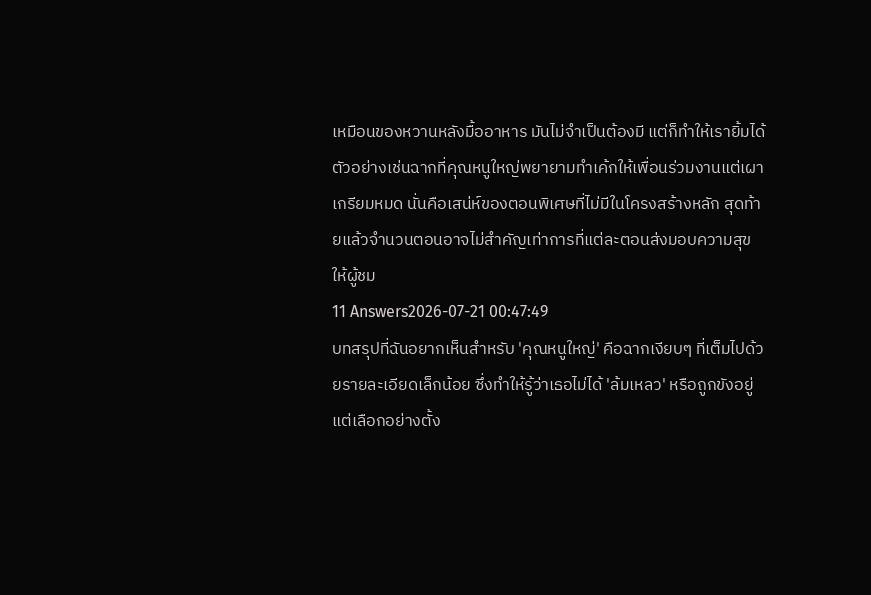เหมือนของหวานหลังมื้ออาหาร มันไม่จำเป็นต้องมี แต่ก็ทำให้เรายิ้มได้ ตัวอย่างเช่นฉากที่คุณหนูใหญ่พยายามทำเค้กให้เพื่อนร่วมงานแต่เผาเกรียมหมด นั่นคือเสน่ห์ของตอนพิเศษที่ไม่มีในโครงสร้างหลัก สุดท้ายแล้วจำนวนตอนอาจไม่สำคัญเท่าการที่แต่ละตอนส่งมอบความสุขให้ผู้ชม
11 Answers2026-07-21 00:47:49
บทสรุปที่ฉันอยากเห็นสำหรับ 'คุณหนูใหญ่' คือฉากเงียบๆ ที่เต็มไปด้วยรายละเอียดเล็กน้อย ซึ่งทำให้รู้ว่าเธอไม่ได้ 'ล้มเหลว' หรือถูกขังอยู่ แต่เลือกอย่างตั้ง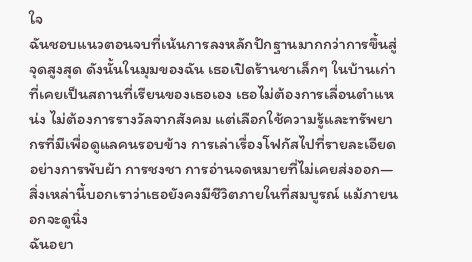ใจ
ฉันชอบแนวตอนจบที่เน้นการลงหลักปักฐานมากกว่าการขึ้นสู่จุดสูงสุด ดังนั้นในมุมของฉัน เธอเปิดร้านชาเล็กๆ ในบ้านเก่าที่เคยเป็นสถานที่เรียนของเธอเอง เธอไม่ต้องการเลื่อนตำแหน่ง ไม่ต้องการรางวัลจากสังคม แต่เลือกใช้ความรู้และทรัพยากรที่มีเพื่อดูแลคนรอบข้าง การเล่าเรื่องโฟกัสไปที่รายละเอียดอย่างการพับผ้า การชงชา การอ่านจดหมายที่ไม่เคยส่งออก—สิ่งเหล่านี้บอกเราว่าเธอยังคงมีชีวิตภายในที่สมบูรณ์ แม้ภายนอกจะดูนิ่ง
ฉันอยา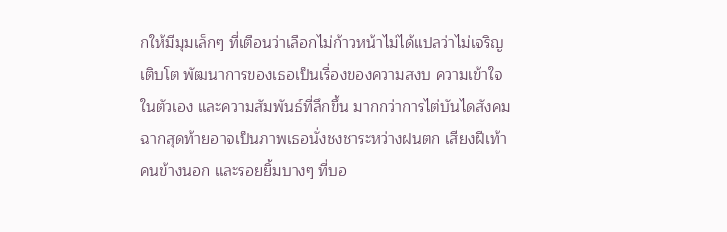กให้มีมุมเล็กๆ ที่เตือนว่าเลือกไม่ก้าวหน้าไม่ได้แปลว่าไม่เจริญเติบโต พัฒนาการของเธอเป็นเรื่องของความสงบ ความเข้าใจในตัวเอง และความสัมพันธ์ที่ลึกขึ้น มากกว่าการไต่บันไดสังคม ฉากสุดท้ายอาจเป็นภาพเธอนั่งชงชาระหว่างฝนตก เสียงฝีเท้าคนข้างนอก และรอยยิ้มบางๆ ที่บอ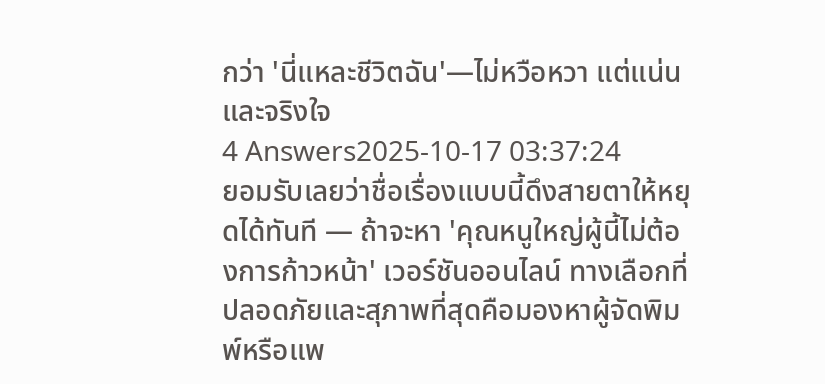กว่า 'นี่แหละชีวิตฉัน'—ไม่หวือหวา แต่แน่นและจริงใจ
4 Answers2025-10-17 03:37:24
ยอมรับเลยว่าชื่อเรื่องแบบนี้ดึงสายตาให้หยุดได้ทันที — ถ้าจะหา 'คุณหนูใหญ่ผู้นี้ไม่ต้องการก้าวหน้า' เวอร์ชันออนไลน์ ทางเลือกที่ปลอดภัยและสุภาพที่สุดคือมองหาผู้จัดพิมพ์หรือแพ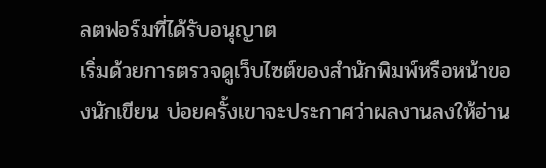ลตฟอร์มที่ได้รับอนุญาต
เริ่มด้วยการตรวจดูเว็บไซต์ของสำนักพิมพ์หรือหน้าของนักเขียน บ่อยครั้งเขาจะประกาศว่าผลงานลงให้อ่าน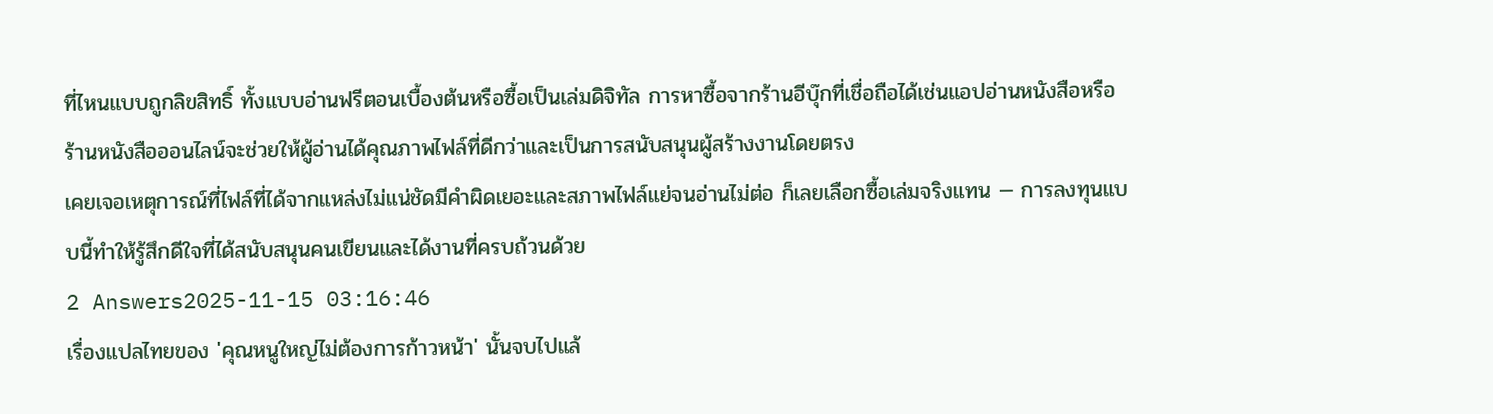ที่ไหนแบบถูกลิขสิทธิ์ ทั้งแบบอ่านฟรีตอนเบื้องต้นหรือซื้อเป็นเล่มดิจิทัล การหาซื้อจากร้านอีบุ๊กที่เชื่อถือได้เช่นแอปอ่านหนังสือหรือร้านหนังสือออนไลน์จะช่วยให้ผู้อ่านได้คุณภาพไฟล์ที่ดีกว่าและเป็นการสนับสนุนผู้สร้างงานโดยตรง
เคยเจอเหตุการณ์ที่ไฟล์ที่ได้จากแหล่งไม่แน่ชัดมีคำผิดเยอะและสภาพไฟล์แย่จนอ่านไม่ต่อ ก็เลยเลือกซื้อเล่มจริงแทน — การลงทุนแบบนี้ทำให้รู้สึกดีใจที่ได้สนับสนุนคนเขียนและได้งานที่ครบถ้วนด้วย
2 Answers2025-11-15 03:16:46
เรื่องแปลไทยของ 'คุณหนูใหญ่ไม่ต้องการก้าวหน้า' นั้นจบไปแล้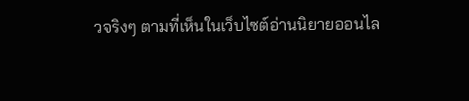วจริงๆ ตามที่เห็นในเว็บไซต์อ่านนิยายออนไล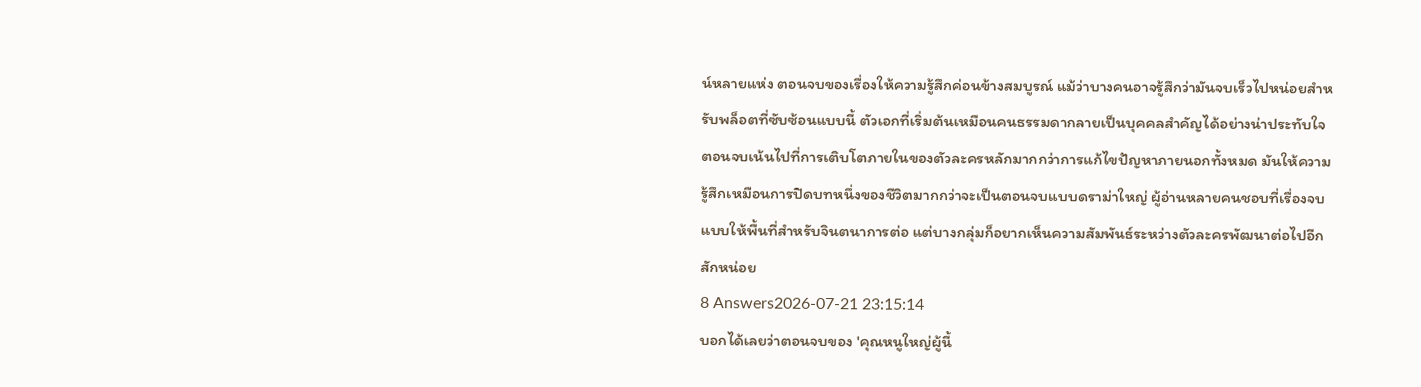น์หลายแห่ง ตอนจบของเรื่องให้ความรู้สึกค่อนข้างสมบูรณ์ แม้ว่าบางคนอาจรู้สึกว่ามันจบเร็วไปหน่อยสำหรับพล็อตที่ซับซ้อนแบบนี้ ตัวเอกที่เริ่มต้นเหมือนคนธรรมดากลายเป็นบุคคลสำคัญได้อย่างน่าประทับใจ
ตอนจบเน้นไปที่การเติบโตภายในของตัวละครหลักมากกว่าการแก้ไขปัญหาภายนอกทั้งหมด มันให้ความรู้สึกเหมือนการปิดบทหนึ่งของชีวิตมากกว่าจะเป็นตอนจบแบบดราม่าใหญ่ ผู้อ่านหลายคนชอบที่เรื่องจบแบบให้พื้นที่สำหรับจินตนาการต่อ แต่บางกลุ่มก็อยากเห็นความสัมพันธ์ระหว่างตัวละครพัฒนาต่อไปอีกสักหน่อย
8 Answers2026-07-21 23:15:14
บอกได้เลยว่าตอนจบของ 'คุณหนูใหญ่ผู้นี้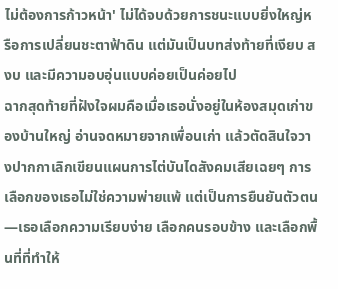ไม่ต้องการก้าวหน้า' ไม่ได้จบด้วยการชนะแบบยิ่งใหญ่หรือการเปลี่ยนชะตาฟ้าดิน แต่มันเป็นบทส่งท้ายที่เงียบ สงบ และมีความอบอุ่นแบบค่อยเป็นค่อยไป
ฉากสุดท้ายที่ฝังใจผมคือเมื่อเธอนั่งอยู่ในห้องสมุดเก่าของบ้านใหญ่ อ่านจดหมายจากเพื่อนเก่า แล้วตัดสินใจวางปากกาเลิกเขียนแผนการไต่บันไดสังคมเสียเฉยๆ การเลือกของเธอไม่ใช่ความพ่ายแพ้ แต่เป็นการยืนยันตัวตน—เธอเลือกความเรียบง่าย เลือกคนรอบข้าง และเลือกพื้นที่ที่ทำให้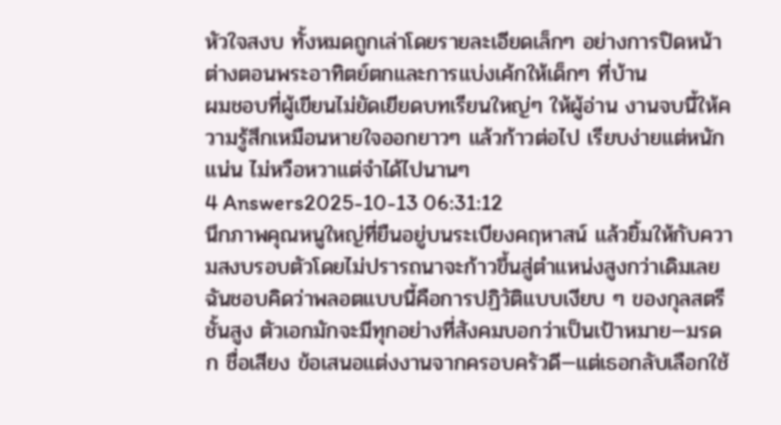หัวใจสงบ ทั้งหมดถูกเล่าโดยรายละเอียดเล็กๆ อย่างการปิดหน้าต่างตอนพระอาทิตย์ตกและการแบ่งเค้กให้เด็กๆ ที่บ้าน
ผมชอบที่ผู้เขียนไม่ยัดเยียดบทเรียนใหญ่ๆ ให้ผู้อ่าน งานจบนี้ให้ความรู้สึกเหมือนหายใจออกยาวๆ แล้วก้าวต่อไป เรียบง่ายแต่หนักแน่น ไม่หวือหวาแต่จำได้ไปนานๆ
4 Answers2025-10-13 06:31:12
นึกภาพคุณหนูใหญ่ที่ยืนอยู่บนระเบียงคฤหาสน์ แล้วยิ้มให้กับความสงบรอบตัวโดยไม่ปรารถนาจะก้าวขึ้นสู่ตำแหน่งสูงกว่าเดิมเลย
ฉันชอบคิดว่าพลอตแบบนี้คือการปฏิวัติแบบเงียบ ๆ ของกุลสตรีชั้นสูง ตัวเอกมักจะมีทุกอย่างที่สังคมบอกว่าเป็นเป้าหมาย—มรดก ชื่อเสียง ข้อเสนอแต่งงานจากครอบครัวดี—แต่เธอกลับเลือกใช้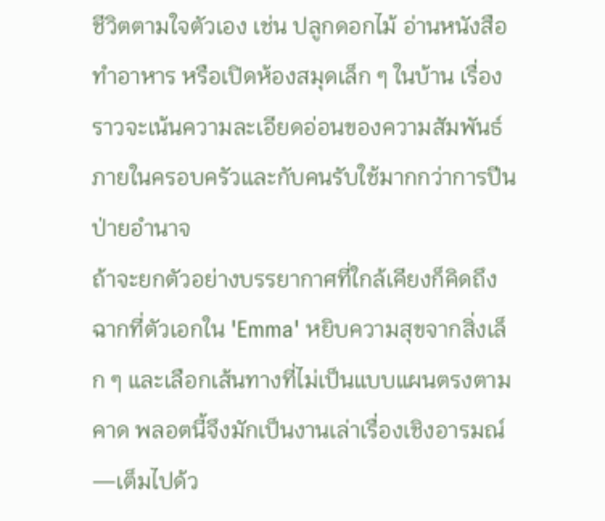ชีวิตตามใจตัวเอง เช่น ปลูกดอกไม้ อ่านหนังสือ ทำอาหาร หรือเปิดห้องสมุดเล็ก ๆ ในบ้าน เรื่องราวจะเน้นความละเอียดอ่อนของความสัมพันธ์ภายในครอบครัวและกับคนรับใช้มากกว่าการปีนป่ายอำนาจ
ถ้าจะยกตัวอย่างบรรยากาศที่ใกล้เคียงก็คิดถึงฉากที่ตัวเอกใน 'Emma' หยิบความสุขจากสิ่งเล็ก ๆ และเลือกเส้นทางที่ไม่เป็นแบบแผนตรงตามคาด พลอตนี้จึงมักเป็นงานเล่าเรื่องเชิงอารมณ์—เต็มไปด้ว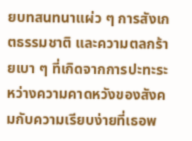ยบทสนทนาแผ่ว ๆ การสังเกตธรรมชาติ และความตลกร้ายเบา ๆ ที่เกิดจากการปะทะระหว่างความคาดหวังของสังคมกับความเรียบง่ายที่เธอพ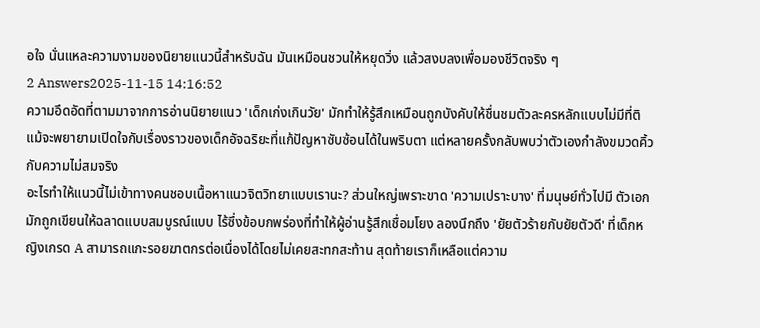อใจ นั่นแหละความงามของนิยายแนวนี้สำหรับฉัน มันเหมือนชวนให้หยุดวิ่ง แล้วสงบลงเพื่อมองชีวิตจริง ๆ
2 Answers2025-11-15 14:16:52
ความอึดอัดที่ตามมาจากการอ่านนิยายแนว 'เด็กเก่งเกินวัย' มักทำให้รู้สึกเหมือนถูกบังคับให้ชื่นชมตัวละครหลักแบบไม่มีที่ติ แม้จะพยายามเปิดใจกับเรื่องราวของเด็กอัจฉริยะที่แก้ปัญหาซับซ้อนได้ในพริบตา แต่หลายครั้งกลับพบว่าตัวเองกำลังขมวดคิ้วกับความไม่สมจริง
อะไรทำให้แนวนี้ไม่เข้าทางคนชอบเนื้อหาแนวจิตวิทยาแบบเรานะ? ส่วนใหญ่เพราะขาด 'ความเปราะบาง' ที่มนุษย์ทั่วไปมี ตัวเอกมักถูกเขียนให้ฉลาดแบบสมบูรณ์แบบ ไร้ซึ่งข้อบกพร่องที่ทำให้ผู้อ่านรู้สึกเชื่อมโยง ลองนึกถึง 'ยัยตัวร้ายกับยัยตัวดี' ที่เด็กหญิงเกรด A สามารถแกะรอยฆาตกรต่อเนื่องได้โดยไม่เคยสะทกสะท้าน สุดท้ายเราก็เหลือแต่ความ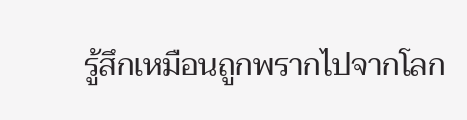รู้สึกเหมือนถูกพรากไปจากโลก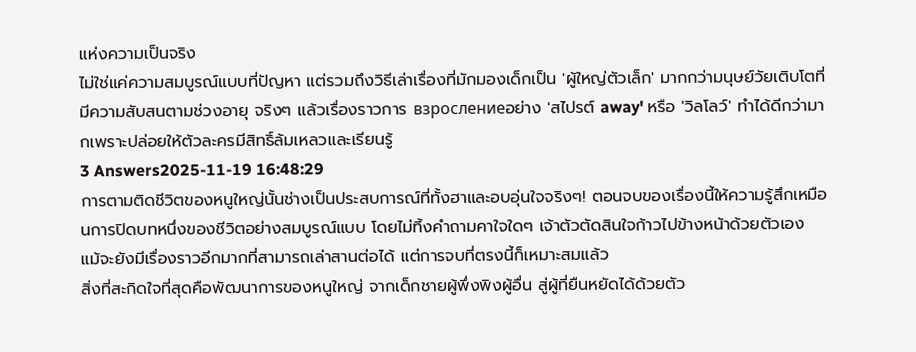แห่งความเป็นจริง
ไม่ใช่แค่ความสมบูรณ์แบบที่ปัญหา แต่รวมถึงวิธีเล่าเรื่องที่มักมองเด็กเป็น 'ผู้ใหญ่ตัวเล็ก' มากกว่ามนุษย์วัยเติบโตที่มีความสับสนตามช่วงอายุ จริงๆ แล้วเรื่องราวการ взрослениеอย่าง 'สไปรต์ away' หรือ 'วิลโลว์' ทำได้ดีกว่ามากเพราะปล่อยให้ตัวละครมีสิทธิ์ล้มเหลวและเรียนรู้
3 Answers2025-11-19 16:48:29
การตามติดชีวิตของหนูใหญ่นั้นช่างเป็นประสบการณ์ที่ทั้งฮาและอบอุ่นใจจริงๆ! ตอนจบของเรื่องนี้ให้ความรู้สึกเหมือนการปิดบทหนึ่งของชีวิตอย่างสมบูรณ์แบบ โดยไม่ทิ้งคำถามคาใจใดๆ เจ้าตัวตัดสินใจก้าวไปข้างหน้าด้วยตัวเอง แม้จะยังมีเรื่องราวอีกมากที่สามารถเล่าสานต่อได้ แต่การจบที่ตรงนี้ก็เหมาะสมแล้ว
สิ่งที่สะกิดใจที่สุดคือพัฒนาการของหนูใหญ่ จากเด็กชายผู้พึ่งพิงผู้อื่น สู่ผู้ที่ยืนหยัดได้ด้วยตัว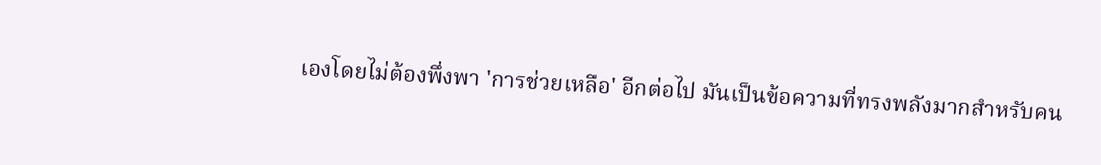เองโดยไม่ต้องพึ่งพา 'การช่วยเหลือ' อีกต่อไป มันเป็นข้อความที่ทรงพลังมากสำหรับคน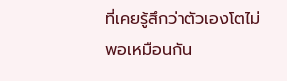ที่เคยรู้สึกว่าตัวเองโตไม่พอเหมือนกัน